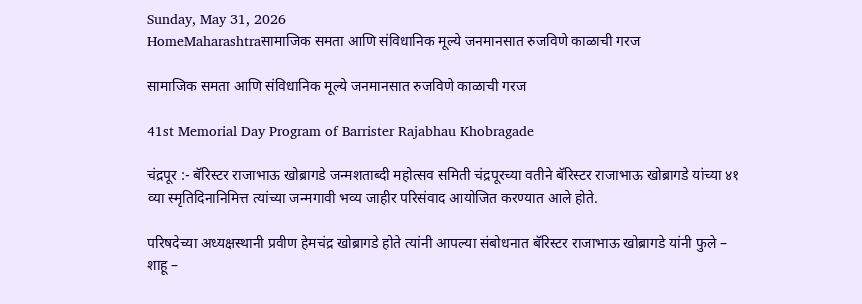Sunday, May 31, 2026
HomeMaharashtraसामाजिक समता आणि संविधानिक मूल्ये जनमानसात रुजविणे काळाची गरज

सामाजिक समता आणि संविधानिक मूल्ये जनमानसात रुजविणे काळाची गरज

41st Memorial Day Program of Barrister Rajabhau Khobragade

चंद्रपूर :- बॅरिस्टर राजाभाऊ खोब्रागडे जन्मशताब्दी महोत्सव समिती चंद्रपूरच्या वतीने बॅरिस्टर राजाभाऊ खोब्रागडे यांच्या ४१ व्या स्मृतिदिनानिमित्त त्यांच्या जन्मगावी भव्य जाहीर परिसंवाद आयोजित करण्यात आले होते.

परिषदेच्या अध्यक्षस्थानी प्रवीण हेमचंद्र खोब्रागडे होते त्यांनी आपल्या संबोधनात बॅरिस्टर राजाभाऊ खोब्रागडे यांनी फुले – शाहू –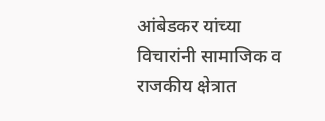आंबेडकर यांच्या विचारांनी सामाजिक व राजकीय क्षेत्रात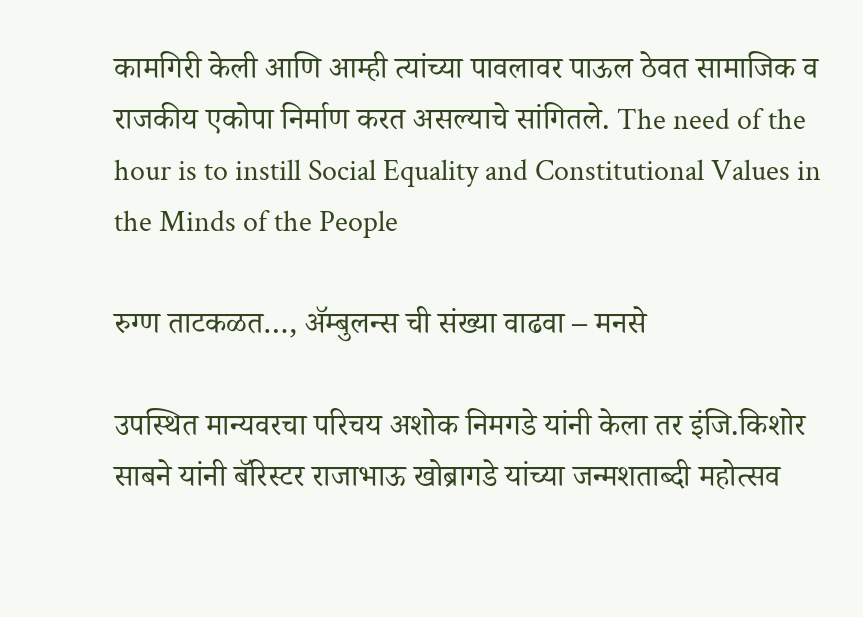कामगिरी केली आणि आम्ही त्यांच्या पावलावर पाऊल ठेवत सामाजिक व राजकीय एकोपा निर्माण करत असल्याचे सांगितले. The need of the hour is to instill Social Equality and Constitutional Values in the Minds of the People

रुग्ण ताटकळत…, ॲम्बुलन्स ची संख्या वाढवा – मनसे

उपस्थित मान्यवरचा परिचय अशोक निमगडे यांनी केला तर इंजि.किशोर साबने यांनी बॅरिस्टर राजाभाऊ खोब्रागडे यांच्या जन्मशताब्दी महोत्सव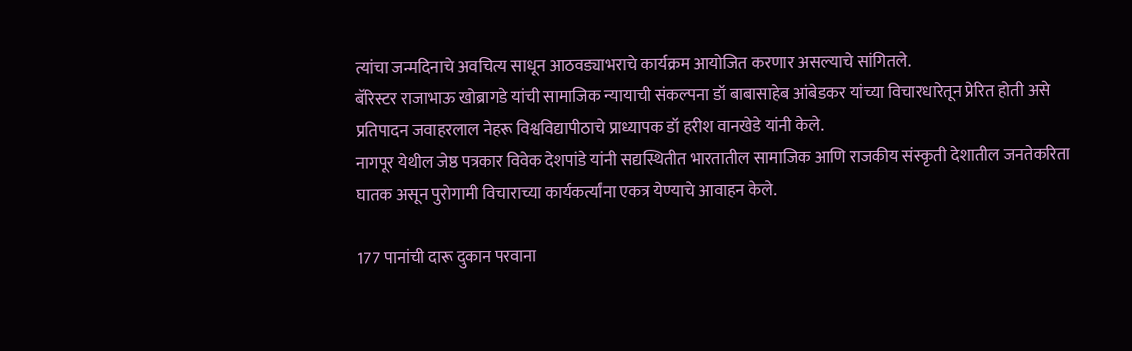त्यांचा जन्मदिनाचे अवचित्य साधून आठवड्याभराचे कार्यक्रम आयोजित करणार असल्याचे सांगितले.
बॅरिस्टर राजाभाऊ खोब्रागडे यांची सामाजिक न्यायाची संकल्पना डॉ बाबासाहेब आंबेडकर यांच्या विचारधारेतून प्रेरित होती असे प्रतिपादन जवाहरलाल नेहरू विश्वविद्यापीठाचे प्राध्यापक डॉ हरीश वानखेडे यांनी केले.
नागपूर येथील जेष्ठ पत्रकार विवेक देशपांडे यांनी सद्यस्थितीत भारतातील सामाजिक आणि राजकीय संस्कृती देशातील जनतेकरिता घातक असून पुरोगामी विचाराच्या कार्यकर्त्यांना एकत्र येण्याचे आवाहन केले.

177 पानांची दारू दुकान परवाना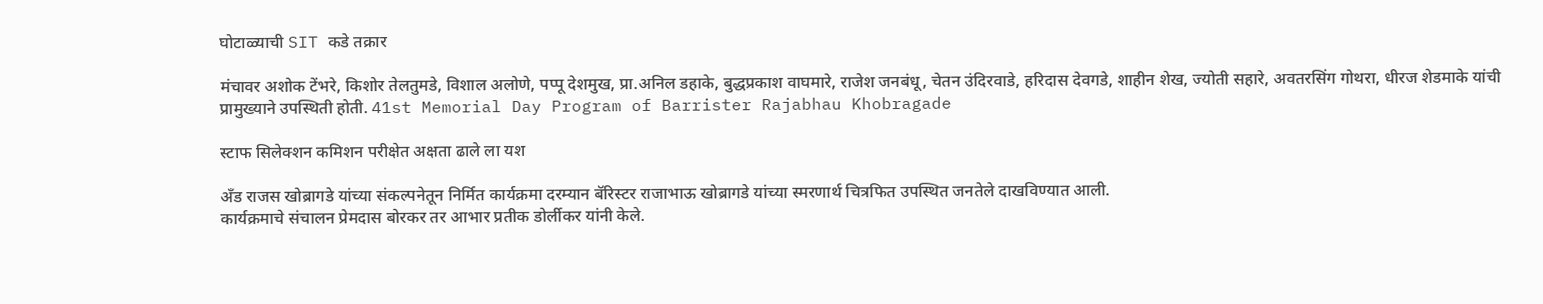घोटाळ्याची SIT कडे तक्रार

मंचावर अशोक टेंभरे, किशोर तेलतुमडे, विशाल अलोणे, पप्पू देशमुख, प्रा.अनिल डहाके, बुद्धप्रकाश वाघमारे, राजेश जनबंधू, चेतन उंदिरवाडे, हरिदास देवगडे, शाहीन शेख, ज्योती सहारे, अवतरसिंग गोथरा, धीरज शेडमाके यांची प्रामुख्याने उपस्थिती होती. 41st Memorial Day Program of Barrister Rajabhau Khobragade

स्टाफ सिलेक्शन कमिशन परीक्षेत अक्षता ढाले ला यश

अँड राजस खोब्रागडे यांच्या संकल्पनेतून निर्मित कार्यक्रमा दरम्यान बॅरिस्टर राजाभाऊ खोब्रागडे यांच्या स्मरणार्थ चित्रफित उपस्थित जनतेले दाखविण्यात आली.
कार्यक्रमाचे संचालन प्रेमदास बोरकर तर आभार प्रतीक डोर्लीकर यांनी केले.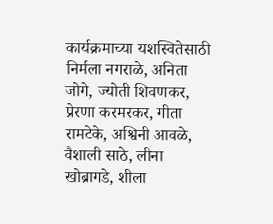कार्यक्रमाच्या यशस्वितेसाठी निर्मला नगराळे, अनिता जोगे, ज्योती शिवणकर, प्रेरणा करमरकर, गीता रामटेके, अश्विनी आवळे, वैशाली साठे, लीना खोब्रागडे, शीला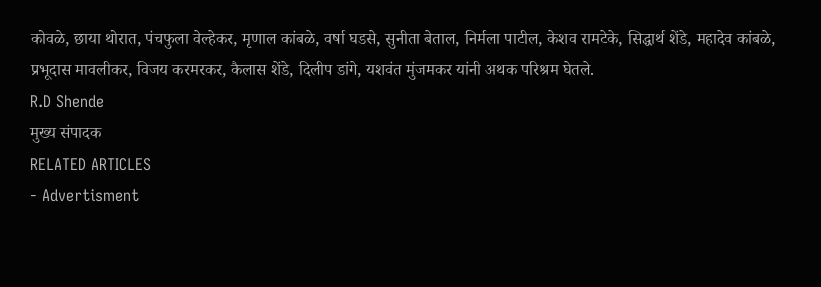कोवळे, छाया थोरात, पंचफुला वेल्हेकर, मृणाल कांबळे, वर्षा घडसे, सुनीता बेताल, निर्मला पाटील, केशव रामटेके, सिद्धार्थ शेंडे, महादेव कांबळे, प्रभूदास मावलीकर, विजय करमरकर, कैलास शेंडे, दिलीप डांगे, यशवंत मुंजमकर यांनी अथक परिश्रम घेतले.
R.D Shende
मुख्य संपादक
RELATED ARTICLES
- Advertisment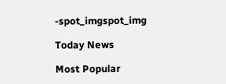-spot_imgspot_img

Today News

Most Popular